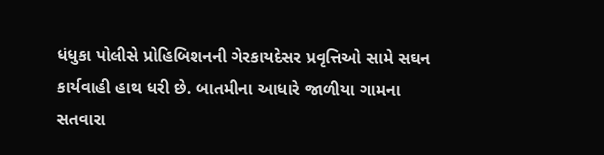ધંધુકા પોલીસે પ્રોહિબિશનની ગેરકાયદેસર પ્રવૃત્તિઓ સામે સઘન કાર્યવાહી હાથ ધરી છે. બાતમીના આધારે જાળીયા ગામના સતવારા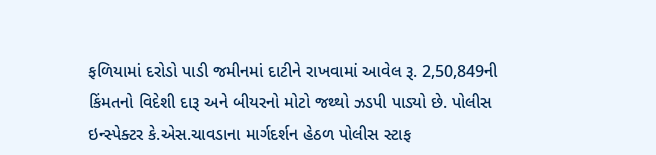ફળિયામાં દરોડો પાડી જમીનમાં દાટીને રાખવામાં આવેલ રૂ. 2,50,849ની કિંમતનો વિદેશી દારૂ અને બીયરનો મોટો જથ્થો ઝડપી પાડ્યો છે. પોલીસ ઇન્સ્પેક્ટર કે.એસ.ચાવડાના માર્ગદર્શન હેઠળ પોલીસ સ્ટાફ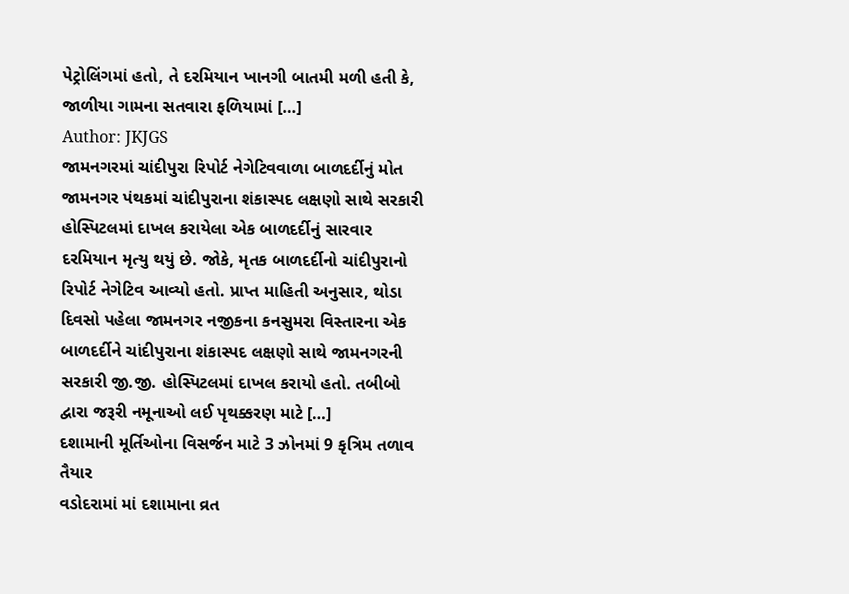પેટ્રોલિંગમાં હતો, તે દરમિયાન ખાનગી બાતમી મળી હતી કે, જાળીયા ગામના સતવારા ફળિયામાં […]
Author: JKJGS
જામનગરમાં ચાંદીપુરા રિપોર્ટ નેગેટિવવાળા બાળદર્દીનું મોત
જામનગર પંથકમાં ચાંદીપુરાના શંકાસ્પદ લક્ષણો સાથે સરકારી હોસ્પિટલમાં દાખલ કરાયેલા એક બાળદર્દીનું સારવાર દરમિયાન મૃત્યુ થયું છે. જોકે, મૃતક બાળદર્દીનો ચાંદીપુરાનો રિપોર્ટ નેગેટિવ આવ્યો હતો. પ્રાપ્ત માહિતી અનુસાર, થોડા દિવસો પહેલા જામનગર નજીકના કનસુમરા વિસ્તારના એક બાળદર્દીને ચાંદીપુરાના શંકાસ્પદ લક્ષણો સાથે જામનગરની સરકારી જી.જી. હોસ્પિટલમાં દાખલ કરાયો હતો. તબીબો દ્વારા જરૂરી નમૂનાઓ લઈ પૃથક્કરણ માટે […]
દશામાની મૂર્તિઓના વિસર્જન માટે 3 ઝોનમાં 9 કૃત્રિમ તળાવ તૈયાર
વડોદરામાં માં દશામાના વ્રત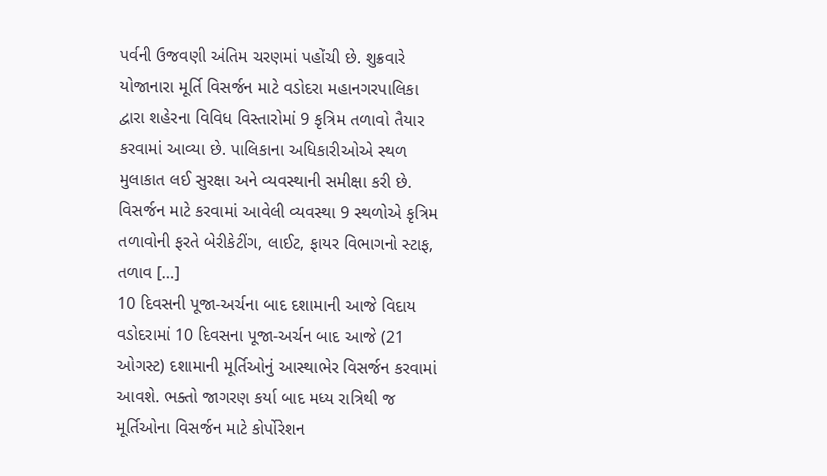પર્વની ઉજવણી અંતિમ ચરણમાં પહોંચી છે. શુક્રવારે યોજાનારા મૂર્તિ વિસર્જન માટે વડોદરા મહાનગરપાલિકા દ્વારા શહેરના વિવિધ વિસ્તારોમાં 9 કૃત્રિમ તળાવો તૈયાર કરવામાં આવ્યા છે. પાલિકાના અધિકારીઓએ સ્થળ મુલાકાત લઈ સુરક્ષા અને વ્યવસ્થાની સમીક્ષા કરી છે. વિસર્જન માટે કરવામાં આવેલી વ્યવસ્થા 9 સ્થળોએ કૃત્રિમ તળાવોની ફરતે બેરીકેટીંગ, લાઈટ, ફાયર વિભાગનો સ્ટાફ, તળાવ […]
10 દિવસની પૂજા-અર્ચના બાદ દશામાની આજે વિદાય
વડોદરામાં 10 દિવસના પૂજા-અર્ચન બાદ આજે (21 ઓગસ્ટ) દશામાની મૂર્તિઓનું આસ્થાભેર વિસર્જન કરવામાં આવશે. ભક્તો જાગરણ કર્યા બાદ મધ્ય રાત્રિથી જ મૂર્તિઓના વિસર્જન માટે કોર્પોરેશન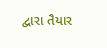દ્વારા તૈયાર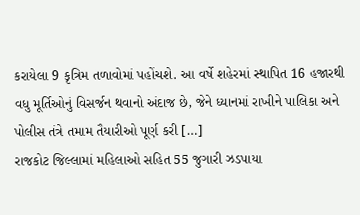કરાયેલા 9 કૃત્રિમ તળાવોમાં પહોંચશે. આ વર્ષે શહેરમાં સ્થાપિત 16 હજારથી વધુ મૂર્તિઓનું વિસર્જન થવાનો અંદાજ છે, જેને ધ્યાનમાં રાખીને પાલિકા અને પોલીસ તંત્રે તમામ તૈયારીઓ પૂર્ણ કરી […]
રાજકોટ જિલ્લામાં મહિલાઓ સહિત 55 જુગારી ઝડપાયા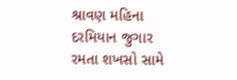શ્રાવણ મહિના દરમિયાન જુગાર રમતા શખસો સામે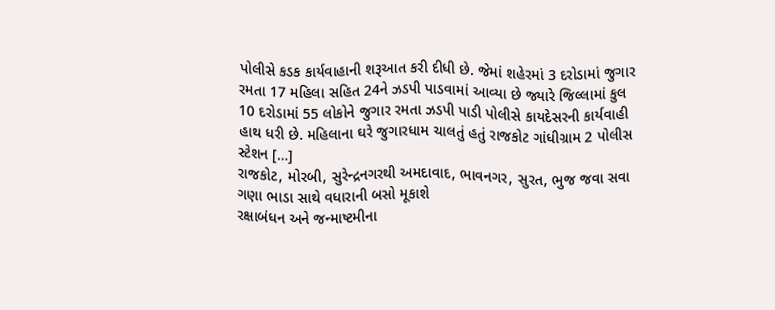પોલીસે કડક કાર્યવાહાની શરૂઆત કરી દીધી છે. જેમાં શહેરમાં 3 દરોડામાં જુગાર રમતા 17 મહિલા સહિત 24ને ઝડપી પાડવામાં આવ્યા છે જ્યારે જિલ્લામાં કુલ 10 દરોડામાં 55 લોકોને જુગાર રમતા ઝડપી પાડી પોલીસે કાયદેસરની કાર્યવાહી હાથ ધરી છે. મહિલાના ઘરે જુગારધામ ચાલતું હતું રાજકોટ ગાંધીગ્રામ 2 પોલીસ સ્ટેશન […]
રાજકોટ, મોરબી, સુરેન્દ્રનગરથી અમદાવાદ, ભાવનગર, સુરત, ભુજ જવા સવા ગણા ભાડા સાથે વધારાની બસો મૂકાશે
રક્ષાબંધન અને જન્માષ્ટમીના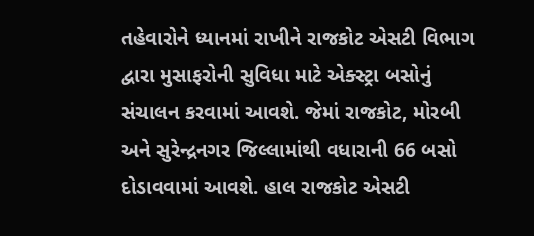તહેવારોને ધ્યાનમાં રાખીને રાજકોટ એસટી વિભાગ દ્વારા મુસાફરોની સુવિધા માટે એક્સ્ટ્રા બસોનું સંચાલન કરવામાં આવશે. જેમાં રાજકોટ, મોરબી અને સુરેન્દ્રનગર જિલ્લામાંથી વધારાની 66 બસો દોડાવવામાં આવશે. હાલ રાજકોટ એસટી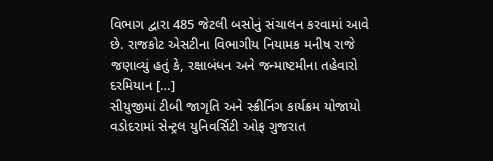વિભાગ દ્વારા 485 જેટલી બસોનું સંચાલન કરવામાં આવે છે. રાજકોટ એસટીના વિભાગીય નિયામક મનીષ રાજે જણાવ્યું હતું કે, રક્ષાબંધન અને જન્માષ્ટમીના તહેવારો દરમિયાન […]
સીયુજીમાં ટીબી જાગૃતિ અને સ્ક્રીનિંગ કાર્યક્રમ યોજાયો
વડોદરામાં સેન્ટ્રલ યુનિવર્સિટી ઓફ ગુજરાત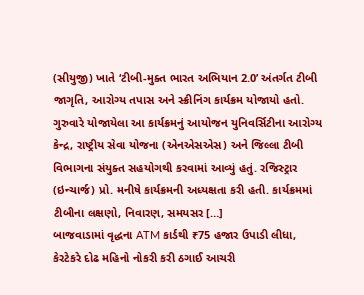(સીયુજી) ખાતે ‘ટીબી-મુક્ત ભારત અભિયાન 2.0’ અંતર્ગત ટીબી જાગૃતિ, આરોગ્ય તપાસ અને સ્ક્રીનિંગ કાર્યક્રમ યોજાયો હતો. ગુરુવારે યોજાયેલા આ કાર્યક્રમનું આયોજન યુનિવર્સિટીના આરોગ્ય કેન્દ્ર, રાષ્ટ્રીય સેવા યોજના (એનએસએસ) અને જિલ્લા ટીબી વિભાગના સંયુક્ત સહયોગથી કરવામાં આવ્યું હતું. રજિસ્ટ્રાર (ઇન્ચાર્જ) પ્રો. મનીષે કાર્યક્રમની અધ્યક્ષતા કરી હતી. કાર્યક્રમમાં ટીબીના લક્ષણો, નિવારણ, સમયસર […]
બાજવાડામાં વૃદ્ધના ATM કાર્ડથી ₹75 હજાર ઉપાડી લીધા, કેરટેકરે દોઢ મહિનો નોકરી કરી ઠગાઈ આચરી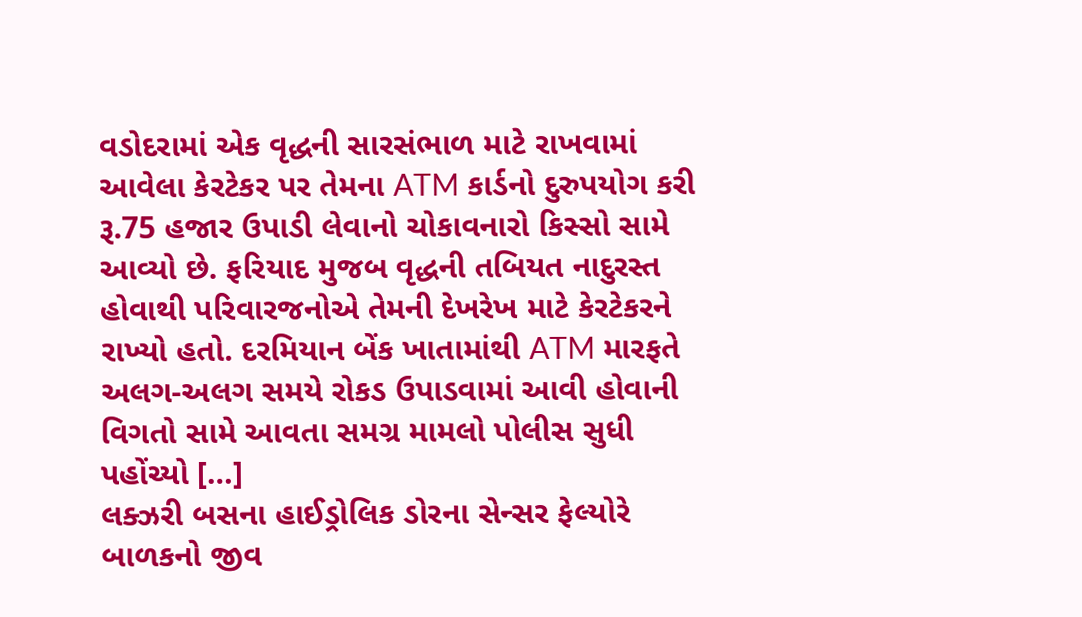વડોદરામાં એક વૃદ્ધની સારસંભાળ માટે રાખવામાં આવેલા કેરટેકર પર તેમના ATM કાર્ડનો દુરુપયોગ કરી રૂ.75 હજાર ઉપાડી લેવાનો ચોકાવનારો કિસ્સો સામે આવ્યો છે. ફરિયાદ મુજબ વૃદ્ધની તબિયત નાદુરસ્ત હોવાથી પરિવારજનોએ તેમની દેખરેખ માટે કેરટેકરને રાખ્યો હતો. દરમિયાન બેંક ખાતામાંથી ATM મારફતે અલગ-અલગ સમયે રોકડ ઉપાડવામાં આવી હોવાની વિગતો સામે આવતા સમગ્ર મામલો પોલીસ સુધી પહોંચ્યો […]
લક્ઝરી બસના હાઈડ્રોલિક ડોરના સેન્સર ફેલ્યોરે બાળકનો જીવ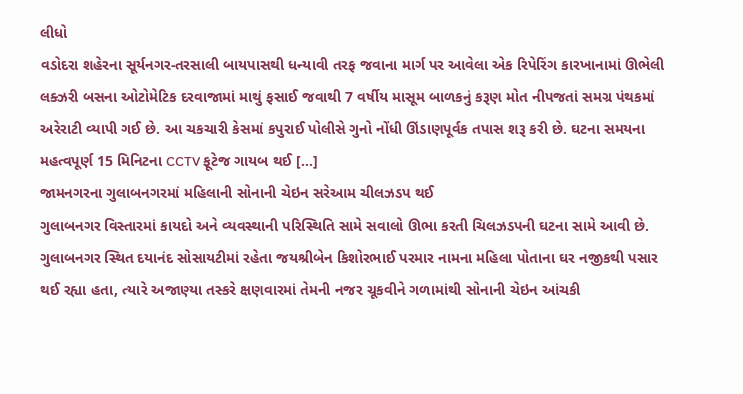લીધો
વડોદરા શહેરના સૂર્યનગર-તરસાલી બાયપાસથી ધન્યાવી તરફ જવાના માર્ગ પર આવેલા એક રિપેરિંગ કારખાનામાં ઊભેલી લક્ઝરી બસના ઓટોમેટિક દરવાજામાં માથું ફસાઈ જવાથી 7 વર્ષીય માસૂમ બાળકનું કરૂણ મોત નીપજતાં સમગ્ર પંથકમાં અરેરાટી વ્યાપી ગઈ છે. આ ચકચારી કેસમાં કપુરાઈ પોલીસે ગુનો નોંધી ઊંડાણપૂર્વક તપાસ શરૂ કરી છે. ઘટના સમયના મહત્વપૂર્ણ 15 મિનિટના CCTV ફૂટેજ ગાયબ થઈ […]
જામનગરના ગુલાબનગરમાં મહિલાની સોનાની ચેઇન સરેઆમ ચીલઝડપ થઈ
ગુલાબનગર વિસ્તારમાં કાયદો અને વ્યવસ્થાની પરિસ્થિતિ સામે સવાલો ઊભા કરતી ચિલઝડપની ઘટના સામે આવી છે. ગુલાબનગર સ્થિત દયાનંદ સોસાયટીમાં રહેતા જયશ્રીબેન કિશોરભાઈ પરમાર નામના મહિલા પોતાના ઘર નજીકથી પસાર થઈ રહ્યા હતા, ત્યારે અજાણ્યા તસ્કરે ક્ષણવારમાં તેમની નજર ચૂકવીને ગળામાંથી સોનાની ચેઇન આંચકી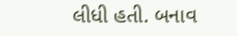લીધી હતી. બનાવ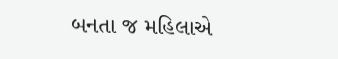બનતા જ મહિલાએ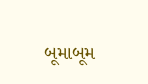બૂમાબૂમ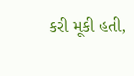કરી મૂકી હતી,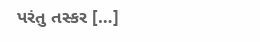પરંતુ તસ્કર […]